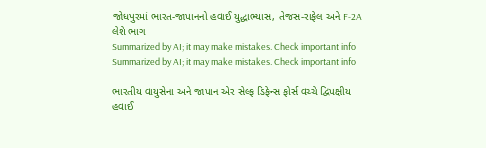જોધપુરમાં ભારત-જાપાનનો હવાઈ યુદ્ધાભ્યાસ, તેજસ-રાફેલ અને F-2A લેશે ભાગ
Summarized by AI; it may make mistakes. Check important info
Summarized by AI; it may make mistakes. Check important info

ભારતીય વાયુસેના અને જાપાન એર સેલ્ફ ડિફેન્સ ફોર્સ વચ્ચે દ્વિપક્ષીય હવાઈ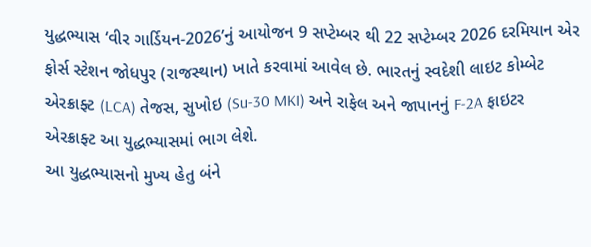યુદ્ધભ્યાસ ‘વીર ગાર્ડિયન-2026’નું આયોજન 9 સપ્ટેમ્બર થી 22 સપ્ટેમ્બર 2026 દરમિયાન એર ફોર્સ સ્ટેશન જોધપુર (રાજસ્થાન) ખાતે કરવામાં આવેલ છે. ભારતનું સ્વદેશી લાઇટ કોમ્બેટ એરક્રાફ્ટ (LCA) તેજસ, સુખોઇ (Su-30 MKI) અને રાફેલ અને જાપાનનું F-2A ફાઇટર એરક્રાફ્ટ આ યુદ્ધભ્યાસમાં ભાગ લેશે.
આ યુદ્ધભ્યાસનો મુખ્ય હેતુ બંને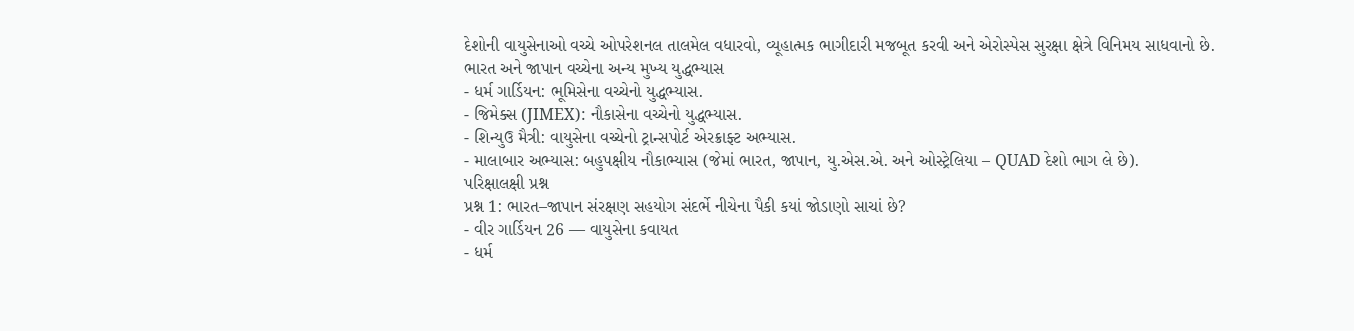દેશોની વાયુસેનાઓ વચ્ચે ઓપરેશનલ તાલમેલ વધારવો, વ્યૂહાત્મક ભાગીદારી મજબૂત કરવી અને એરોસ્પેસ સુરક્ષા ક્ષેત્રે વિનિમય સાધવાનો છે.
ભારત અને જાપાન વચ્ચેના અન્ય મુખ્ય યુદ્ધભ્યાસ
- ધર્મ ગાર્ડિયન: ભૂમિસેના વચ્ચેનો યુદ્ધભ્યાસ.
- જિમેક્સ (JIMEX): નૌકાસેના વચ્ચેનો યુદ્ધભ્યાસ.
- શિન્યુઉ મૈત્રી: વાયુસેના વચ્ચેનો ટ્રાન્સપોર્ટ એરક્રાફ્ટ અભ્યાસ.
- માલાબાર અભ્યાસ: બહુપક્ષીય નૌકાભ્યાસ (જેમાં ભારત, જાપાન, યુ.એસ.એ. અને ઓસ્ટ્રેલિયા – QUAD દેશો ભાગ લે છે).
પરિક્ષાલક્ષી પ્રશ્ન
પ્રશ્ન 1: ભારત–જાપાન સંરક્ષણ સહયોગ સંદર્ભે નીચેના પૈકી કયાં જોડાણો સાચાં છે?
- વીર ગાર્ડિયન 26 — વાયુસેના કવાયત
- ધર્મ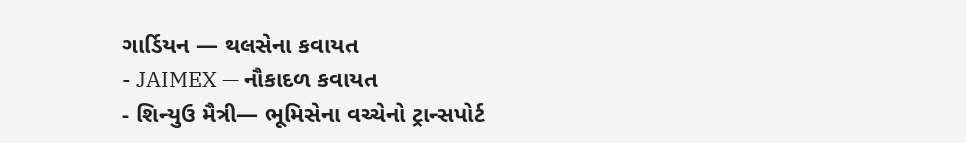ગાર્ડિયન — થલસેના કવાયત
- JAIMEX — નૌકાદળ કવાયત
- શિન્યુઉ મૈત્રી— ભૂમિસેના વચ્ચેનો ટ્રાન્સપોર્ટ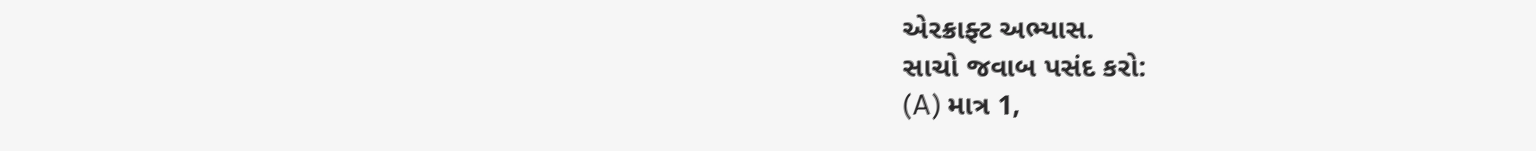એરક્રાફ્ટ અભ્યાસ.
સાચો જવાબ પસંદ કરો:
(A) માત્ર 1,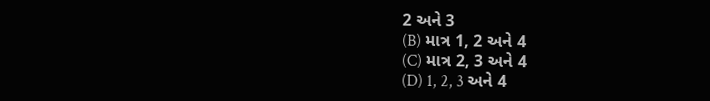2 અને 3
(B) માત્ર 1, 2 અને 4
(C) માત્ર 2, 3 અને 4
(D) 1, 2, 3 અને 4